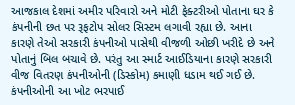આજકાલ દેશમાં અમીર પરિવારો અને મોટી ફેક્ટરીઓ પોતાના ઘર કે કંપનીની છત પર રૂફટોપ સોલર સિસ્ટમ લગાવી રહ્યા છે. આના કારણે તેઓ સરકારી કંપનીઓ પાસેથી વીજળી ઓછી ખરીદે છે અને પોતાનું બિલ બચાવે છે. પરંતુ આ સ્માર્ટ આઈડિયાના કારણે સરકારી વીજ વિતરણ કંપનીઓની (ડિસ્કોમ) કમાણી ધડામ થઈ ગઈ છે. કંપનીઓની આ ખોટ ભરપાઈ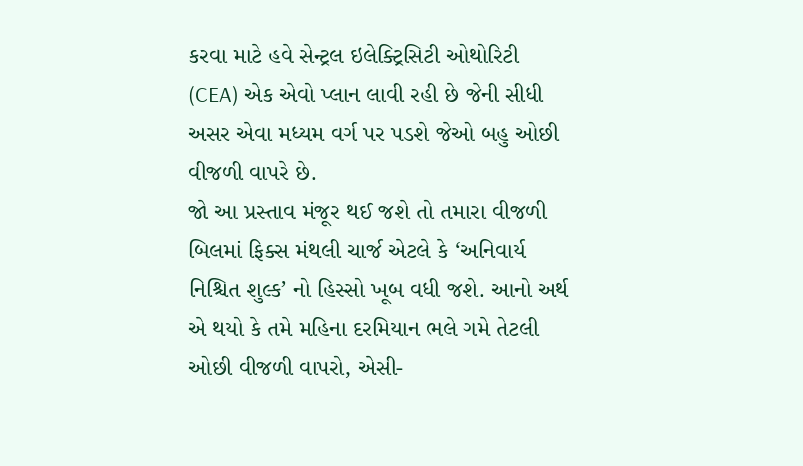કરવા માટે હવે સેન્ટ્રલ ઇલેક્ટ્રિસિટી ઓથોરિટી (CEA) એક એવો પ્લાન લાવી રહી છે જેની સીધી અસર એવા મધ્યમ વર્ગ પર પડશે જેઓ બહુ ઓછી વીજળી વાપરે છે.
જો આ પ્રસ્તાવ મંજૂર થઈ જશે તો તમારા વીજળી બિલમાં ફિક્સ મંથલી ચાર્જ એટલે કે ‘અનિવાર્ય નિશ્ચિત શુલ્ક’ નો હિસ્સો ખૂબ વધી જશે. આનો અર્થ એ થયો કે તમે મહિના દરમિયાન ભલે ગમે તેટલી ઓછી વીજળી વાપરો, એસી-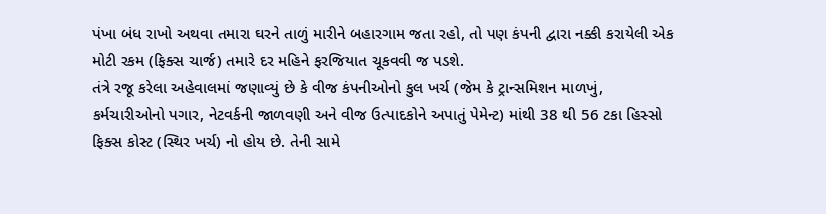પંખા બંધ રાખો અથવા તમારા ઘરને તાળું મારીને બહારગામ જતા રહો, તો પણ કંપની દ્વારા નક્કી કરાયેલી એક મોટી રકમ (ફિક્સ ચાર્જ) તમારે દર મહિને ફરજિયાત ચૂકવવી જ પડશે.
તંત્રે રજૂ કરેલા અહેવાલમાં જણાવ્યું છે કે વીજ કંપનીઓનો કુલ ખર્ચ (જેમ કે ટ્રાન્સમિશન માળખું, કર્મચારીઓનો પગાર, નેટવર્કની જાળવણી અને વીજ ઉત્પાદકોને અપાતું પેમેન્ટ) માંથી 38 થી 56 ટકા હિસ્સો ફિક્સ કોસ્ટ (સ્થિર ખર્ચ) નો હોય છે. તેની સામે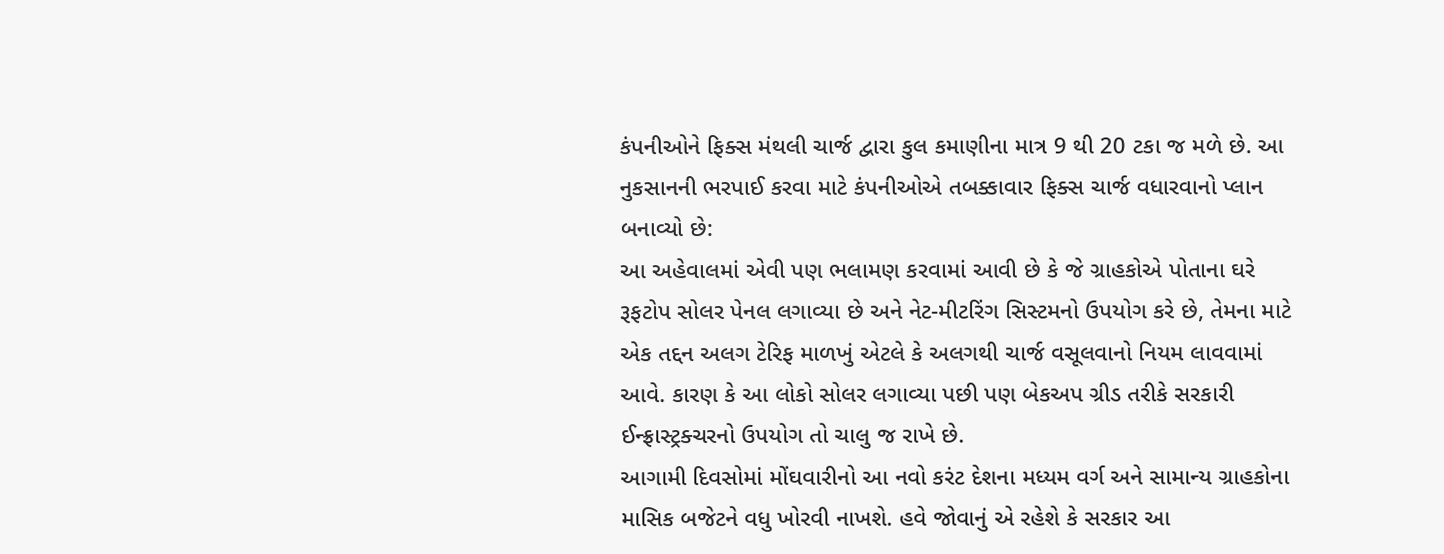કંપનીઓને ફિક્સ મંથલી ચાર્જ દ્વારા કુલ કમાણીના માત્ર 9 થી 20 ટકા જ મળે છે. આ નુકસાનની ભરપાઈ કરવા માટે કંપનીઓએ તબક્કાવાર ફિક્સ ચાર્જ વધારવાનો પ્લાન બનાવ્યો છે:
આ અહેવાલમાં એવી પણ ભલામણ કરવામાં આવી છે કે જે ગ્રાહકોએ પોતાના ઘરે રૂફટોપ સોલર પેનલ લગાવ્યા છે અને નેટ-મીટરિંગ સિસ્ટમનો ઉપયોગ કરે છે, તેમના માટે એક તદ્દન અલગ ટેરિફ માળખું એટલે કે અલગથી ચાર્જ વસૂલવાનો નિયમ લાવવામાં આવે. કારણ કે આ લોકો સોલર લગાવ્યા પછી પણ બેકઅપ ગ્રીડ તરીકે સરકારી ઈન્ફ્રાસ્ટ્રક્ચરનો ઉપયોગ તો ચાલુ જ રાખે છે.
આગામી દિવસોમાં મોંઘવારીનો આ નવો કરંટ દેશના મધ્યમ વર્ગ અને સામાન્ય ગ્રાહકોના માસિક બજેટને વધુ ખોરવી નાખશે. હવે જોવાનું એ રહેશે કે સરકાર આ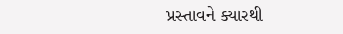પ્રસ્તાવને ક્યારથી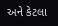અને કેટલા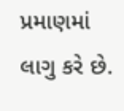પ્રમાણમાં લાગુ કરે છે.